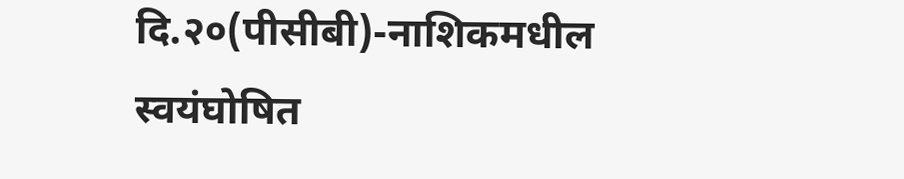दि.२०(पीसीबी)-नाशिकमधील स्वयंघोषित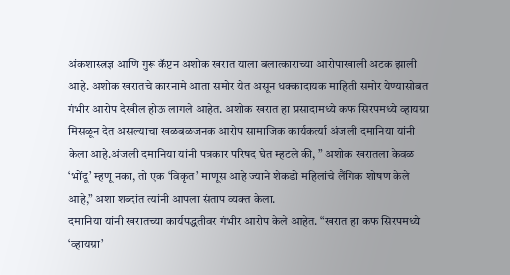अंकशास्त्रज्ञ आणि गुरू कॅप्टन अशोक खरात याला बलात्काराच्या आरोपाखाली अटक झाली आहे. अशोक खरातचे कारनामे आता समोर येत असून धक्कादायक माहिती समोर येण्यासोबत गंभीर आरोप देखील होऊ लागले आहेत. अशोक खरात हा प्रसादामध्ये कफ सिरपमध्ये व्हायग्रा मिसळून देत असल्याचा खळबळजनक आरोप सामाजिक कार्यकर्त्या अंजली दमानिया यांनी केला आहे.अंजली दमानिया यांनी पत्रकार परिषद घेत म्हटले की, ” अशोक खरातला केवळ ‘भोंदू’ म्हणू नका, तो एक ‘विकृत’ माणूस आहे ज्याने शेकडो महिलांचे लैंगिक शोषण केले आहे,” अशा शब्दांत त्यांनी आपला संताप व्यक्त केला.
दमानिया यांनी खरातच्या कार्यपद्धतीवर गंभीर आरोप केले आहेत. “खरात हा कफ सिरपमध्ये ‘व्हायग्रा’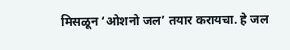मिसळून ‘ओशनो जल’ तयार करायचा. हे जल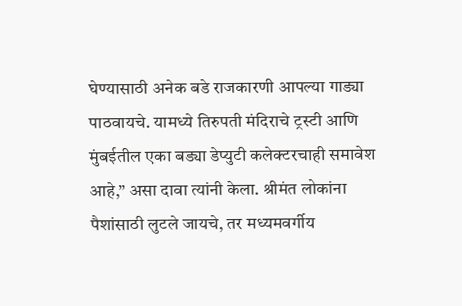घेण्यासाठी अनेक बडे राजकारणी आपल्या गाड्या पाठवायचे. यामध्ये तिरुपती मंदिराचे ट्रस्टी आणि मुंबईतील एका बड्या डेप्युटी कलेक्टरचाही समावेश आहे,” असा दावा त्यांनी केला. श्रीमंत लोकांना पैशांसाठी लुटले जायचे, तर मध्यमवर्गीय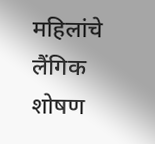महिलांचे लैंगिक शोषण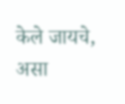केले जायचे, असा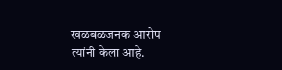खळबळजनक आरोप त्यांनी केला आहे.